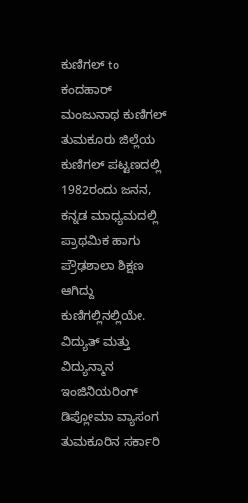ಕುಣಿಗಲ್ to ಕಂದಹಾರ್
ಮಂಜುನಾಥ ಕುಣಿಗಲ್ ತುಮಕೂರು ಜಿಲ್ಲೆಯ ಕುಣಿಗಲ್ ಪಟ್ಟಣದಲ್ಲಿ 1982ರಂದು ಜನನ, ಕನ್ನಡ ಮಾಧ್ಯಮದಲ್ಲಿ ಪ್ರಾಥಮಿಕ ಹಾಗು ಪ್ರೌಢಶಾಲಾ ಶಿಕ್ಷಣ ಆಗಿದ್ದು ಕುಣಿಗಲ್ಲಿನಲ್ಲಿಯೇ.
ವಿದ್ಯುತ್ ಮತ್ತು ವಿದ್ಯುನ್ಮಾನ ಇಂಜಿನಿಯರಿಂಗ್ ಡಿಪ್ಲೋಮಾ ವ್ಯಾಸಂಗ ತುಮಕೂರಿನ ಸರ್ಕಾರಿ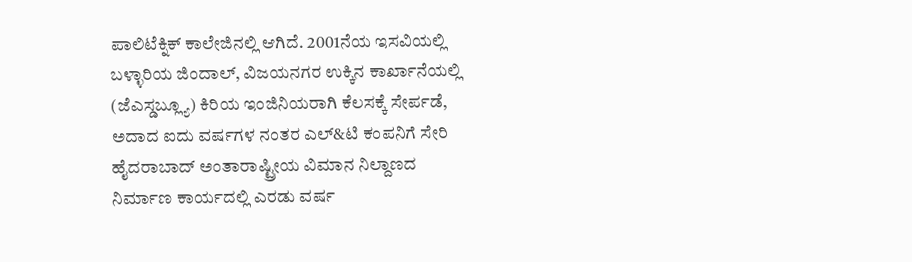ಪಾಲಿಟೆಕ್ನಿಕ್ ಕಾಲೇಜಿನಲ್ಲಿ ಆಗಿದೆ. 2001ನೆಯ ಇಸವಿಯಲ್ಲಿ ಬಳ್ಳಾರಿಯ ಜಿಂದಾಲ್, ವಿಜಯನಗರ ಉಕ್ಕಿನ ಕಾರ್ಖಾನೆಯಲ್ಲಿ (ಜೆಎಸ್ಡಬ್ಲ್ಯೂ) ಕಿರಿಯ ಇಂಜಿನಿಯರಾಗಿ ಕೆಲಸಕ್ಕೆ ಸೇರ್ಪಡೆ, ಅದಾದ ಐದು ವರ್ಷಗಳ ನಂತರ ಎಲ್&ಟಿ ಕಂಪನಿಗೆ ಸೇರಿ ಹೈದರಾಬಾದ್ ಅಂತಾರಾಷ್ಟ್ರೀಯ ವಿಮಾನ ನಿಲ್ದಾಣದ ನಿರ್ಮಾಣ ಕಾರ್ಯದಲ್ಲಿ ಎರಡು ವರ್ಷ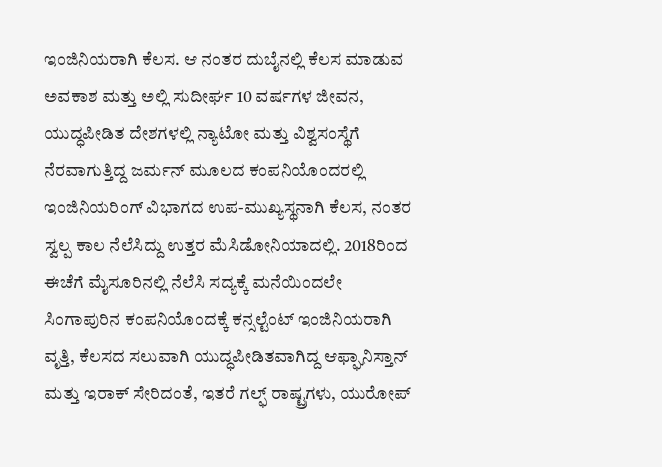ಇಂಜಿನಿಯರಾಗಿ ಕೆಲಸ. ಆ ನಂತರ ದುಬೈನಲ್ಲಿ ಕೆಲಸ ಮಾಡುವ ಅವಕಾಶ ಮತ್ತು ಅಲ್ಲಿ ಸುದೀರ್ಘ 10 ವರ್ಷಗಳ ಜೀವನ, ಯುದ್ಧಪೀಡಿತ ದೇಶಗಳಲ್ಲಿ ನ್ಯಾಟೋ ಮತ್ತು ವಿಶ್ವಸಂಸ್ಥೆಗೆ ನೆರವಾಗುತ್ತಿದ್ದ ಜರ್ಮನ್ ಮೂಲದ ಕಂಪನಿಯೊಂದರಲ್ಲಿ ಇಂಜಿನಿಯರಿಂಗ್ ವಿಭಾಗದ ಉಪ-ಮುಖ್ಯಸ್ಥನಾಗಿ ಕೆಲಸ, ನಂತರ ಸ್ವಲ್ಪ ಕಾಲ ನೆಲೆಸಿದ್ದು ಉತ್ತರ ಮೆಸಿಡೋನಿಯಾದಲ್ಲಿ. 2018ರಿಂದ ಈಚೆಗೆ ಮೈಸೂರಿನಲ್ಲಿ ನೆಲೆಸಿ ಸದ್ಯಕ್ಕೆ ಮನೆಯಿಂದಲೇ ಸಿಂಗಾಪುರಿನ ಕಂಪನಿಯೊಂದಕ್ಕೆ ಕನ್ಸಲ್ಟೆಂಟ್ ಇಂಜಿನಿಯರಾಗಿ ವೃತ್ತಿ, ಕೆಲಸದ ಸಲುವಾಗಿ ಯುದ್ಧಪೀಡಿತವಾಗಿದ್ದ ಆಫ್ಘಾನಿಸ್ತಾನ್ ಮತ್ತು ಇರಾಕ್ ಸೇರಿದಂತೆ, ಇತರೆ ಗಲ್ಫ್ ರಾಷ್ಟ್ರಗಳು, ಯುರೋಪ್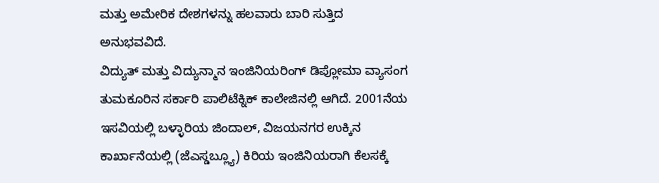ಮತ್ತು ಅಮೇರಿಕ ದೇಶಗಳನ್ನು ಹಲವಾರು ಬಾರಿ ಸುತ್ತಿದ ಅನುಭವವಿದೆ.
ವಿದ್ಯುತ್ ಮತ್ತು ವಿದ್ಯುನ್ಮಾನ ಇಂಜಿನಿಯರಿಂಗ್ ಡಿಪ್ಲೋಮಾ ವ್ಯಾಸಂಗ ತುಮಕೂರಿನ ಸರ್ಕಾರಿ ಪಾಲಿಟೆಕ್ನಿಕ್ ಕಾಲೇಜಿನಲ್ಲಿ ಆಗಿದೆ. 2001ನೆಯ ಇಸವಿಯಲ್ಲಿ ಬಳ್ಳಾರಿಯ ಜಿಂದಾಲ್, ವಿಜಯನಗರ ಉಕ್ಕಿನ ಕಾರ್ಖಾನೆಯಲ್ಲಿ (ಜೆಎಸ್ಡಬ್ಲ್ಯೂ) ಕಿರಿಯ ಇಂಜಿನಿಯರಾಗಿ ಕೆಲಸಕ್ಕೆ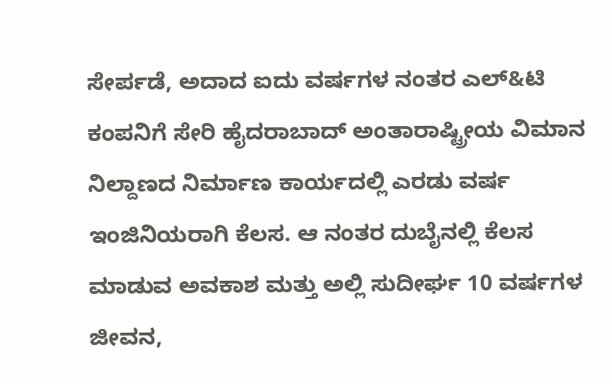ಸೇರ್ಪಡೆ, ಅದಾದ ಐದು ವರ್ಷಗಳ ನಂತರ ಎಲ್&ಟಿ ಕಂಪನಿಗೆ ಸೇರಿ ಹೈದರಾಬಾದ್ ಅಂತಾರಾಷ್ಟ್ರೀಯ ವಿಮಾನ ನಿಲ್ದಾಣದ ನಿರ್ಮಾಣ ಕಾರ್ಯದಲ್ಲಿ ಎರಡು ವರ್ಷ ಇಂಜಿನಿಯರಾಗಿ ಕೆಲಸ. ಆ ನಂತರ ದುಬೈನಲ್ಲಿ ಕೆಲಸ ಮಾಡುವ ಅವಕಾಶ ಮತ್ತು ಅಲ್ಲಿ ಸುದೀರ್ಘ 10 ವರ್ಷಗಳ ಜೀವನ,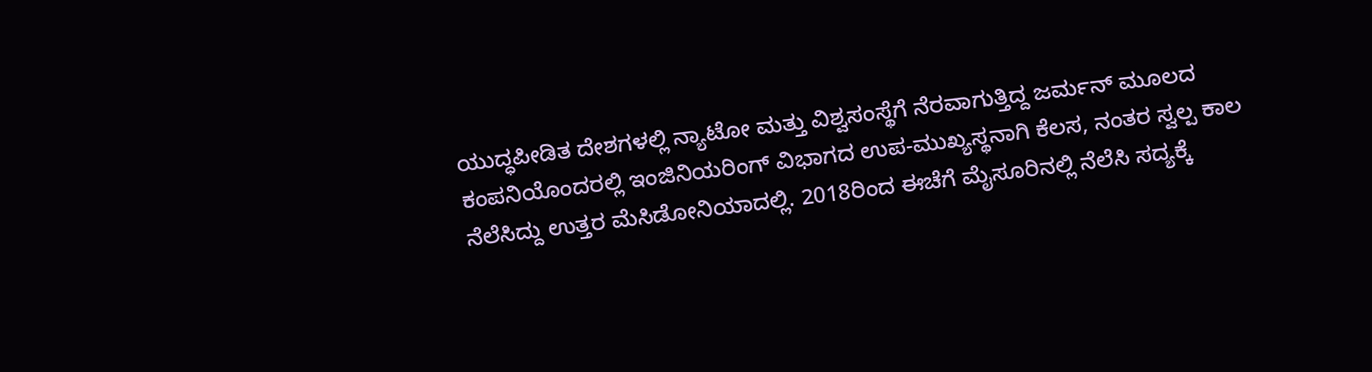ಯುದ್ಧಪೀಡಿತ ದೇಶಗಳಲ್ಲಿ ನ್ಯಾಟೋ ಮತ್ತು ವಿಶ್ವಸಂಸ್ಥೆಗೆ ನೆರವಾಗುತ್ತಿದ್ದ ಜರ್ಮನ್ ಮೂಲದ ಕಂಪನಿಯೊಂದರಲ್ಲಿ ಇಂಜಿನಿಯರಿಂಗ್ ವಿಭಾಗದ ಉಪ-ಮುಖ್ಯಸ್ಥನಾಗಿ ಕೆಲಸ, ನಂತರ ಸ್ವಲ್ಪ ಕಾಲ ನೆಲೆಸಿದ್ದು ಉತ್ತರ ಮೆಸಿಡೋನಿಯಾದಲ್ಲಿ. 2018ರಿಂದ ಈಚೆಗೆ ಮೈಸೂರಿನಲ್ಲಿ ನೆಲೆಸಿ ಸದ್ಯಕ್ಕೆ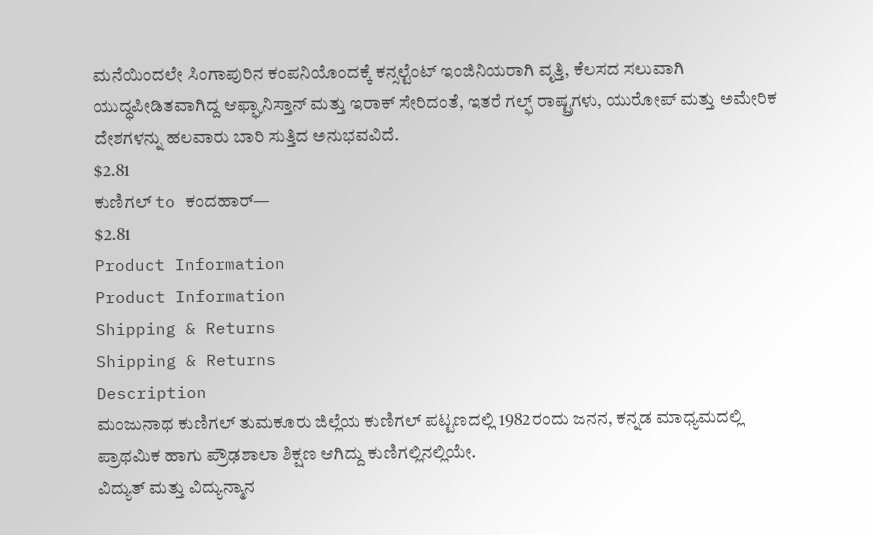ಮನೆಯಿಂದಲೇ ಸಿಂಗಾಪುರಿನ ಕಂಪನಿಯೊಂದಕ್ಕೆ ಕನ್ಸಲ್ಟೆಂಟ್ ಇಂಜಿನಿಯರಾಗಿ ವೃತ್ತಿ, ಕೆಲಸದ ಸಲುವಾಗಿ ಯುದ್ಧಪೀಡಿತವಾಗಿದ್ದ ಆಫ್ಘಾನಿಸ್ತಾನ್ ಮತ್ತು ಇರಾಕ್ ಸೇರಿದಂತೆ, ಇತರೆ ಗಲ್ಫ್ ರಾಷ್ಟ್ರಗಳು, ಯುರೋಪ್ ಮತ್ತು ಅಮೇರಿಕ ದೇಶಗಳನ್ನು ಹಲವಾರು ಬಾರಿ ಸುತ್ತಿದ ಅನುಭವವಿದೆ.
$2.81
ಕುಣಿಗಲ್ to ಕಂದಹಾರ್—
$2.81
Product Information
Product Information
Shipping & Returns
Shipping & Returns
Description
ಮಂಜುನಾಥ ಕುಣಿಗಲ್ ತುಮಕೂರು ಜಿಲ್ಲೆಯ ಕುಣಿಗಲ್ ಪಟ್ಟಣದಲ್ಲಿ 1982ರಂದು ಜನನ, ಕನ್ನಡ ಮಾಧ್ಯಮದಲ್ಲಿ ಪ್ರಾಥಮಿಕ ಹಾಗು ಪ್ರೌಢಶಾಲಾ ಶಿಕ್ಷಣ ಆಗಿದ್ದು ಕುಣಿಗಲ್ಲಿನಲ್ಲಿಯೇ.
ವಿದ್ಯುತ್ ಮತ್ತು ವಿದ್ಯುನ್ಮಾನ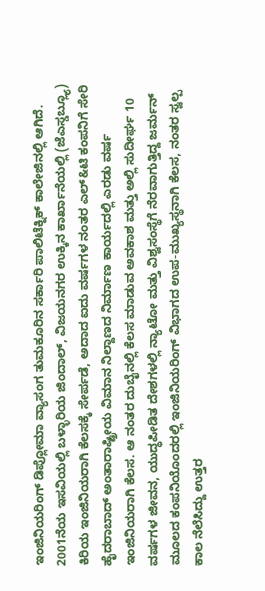ಇಂಜಿನಿಯರಿಂಗ್ ಡಿಪ್ಲೋಮಾ ವ್ಯಾಸಂಗ ತುಮಕೂರಿನ ಸರ್ಕಾರಿ ಪಾಲಿಟೆಕ್ನಿಕ್ ಕಾಲೇಜಿನಲ್ಲಿ ಆಗಿದೆ. 2001ನೆಯ ಇಸವಿಯಲ್ಲಿ ಬಳ್ಳಾರಿಯ ಜಿಂದಾಲ್, ವಿಜಯನಗರ ಉಕ್ಕಿನ ಕಾರ್ಖಾನೆಯಲ್ಲಿ (ಜೆಎಸ್ಡಬ್ಲ್ಯೂ) ಕಿರಿಯ ಇಂಜಿನಿಯರಾಗಿ ಕೆಲಸಕ್ಕೆ ಸೇರ್ಪಡೆ, ಅದಾದ ಐದು ವರ್ಷಗಳ ನಂತರ ಎಲ್&ಟಿ ಕಂಪನಿಗೆ ಸೇರಿ ಹೈದರಾಬಾದ್ ಅಂತಾರಾಷ್ಟ್ರೀಯ ವಿಮಾನ ನಿಲ್ದಾಣದ ನಿರ್ಮಾಣ ಕಾರ್ಯದಲ್ಲಿ ಎರಡು ವರ್ಷ ಇಂಜಿನಿಯರಾಗಿ ಕೆಲಸ. ಆ ನಂತರ ದುಬೈನಲ್ಲಿ ಕೆಲಸ ಮಾಡುವ ಅವಕಾಶ ಮತ್ತು ಅಲ್ಲಿ ಸುದೀರ್ಘ 10 ವರ್ಷಗಳ ಜೀವನ, ಯುದ್ಧಪೀಡಿತ ದೇಶಗಳಲ್ಲಿ ನ್ಯಾಟೋ ಮತ್ತು ವಿಶ್ವಸಂಸ್ಥೆಗೆ ನೆರವಾಗುತ್ತಿದ್ದ ಜರ್ಮನ್ ಮೂಲದ ಕಂಪನಿಯೊಂದರಲ್ಲಿ ಇಂಜಿನಿಯರಿಂಗ್ ವಿಭಾಗದ ಉಪ-ಮುಖ್ಯಸ್ಥನಾಗಿ ಕೆಲಸ, ನಂತರ ಸ್ವಲ್ಪ ಕಾಲ ನೆಲೆಸಿದ್ದು ಉತ್ತರ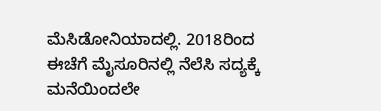ಮೆಸಿಡೋನಿಯಾದಲ್ಲಿ. 2018ರಿಂದ ಈಚೆಗೆ ಮೈಸೂರಿನಲ್ಲಿ ನೆಲೆಸಿ ಸದ್ಯಕ್ಕೆ ಮನೆಯಿಂದಲೇ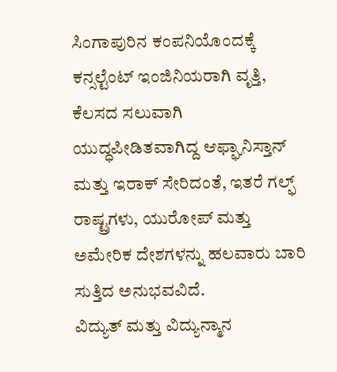ಸಿಂಗಾಪುರಿನ ಕಂಪನಿಯೊಂದಕ್ಕೆ ಕನ್ಸಲ್ಟೆಂಟ್ ಇಂಜಿನಿಯರಾಗಿ ವೃತ್ತಿ, ಕೆಲಸದ ಸಲುವಾಗಿ ಯುದ್ಧಪೀಡಿತವಾಗಿದ್ದ ಆಫ್ಘಾನಿಸ್ತಾನ್ ಮತ್ತು ಇರಾಕ್ ಸೇರಿದಂತೆ, ಇತರೆ ಗಲ್ಫ್ ರಾಷ್ಟ್ರಗಳು, ಯುರೋಪ್ ಮತ್ತು ಅಮೇರಿಕ ದೇಶಗಳನ್ನು ಹಲವಾರು ಬಾರಿ ಸುತ್ತಿದ ಅನುಭವವಿದೆ.
ವಿದ್ಯುತ್ ಮತ್ತು ವಿದ್ಯುನ್ಮಾನ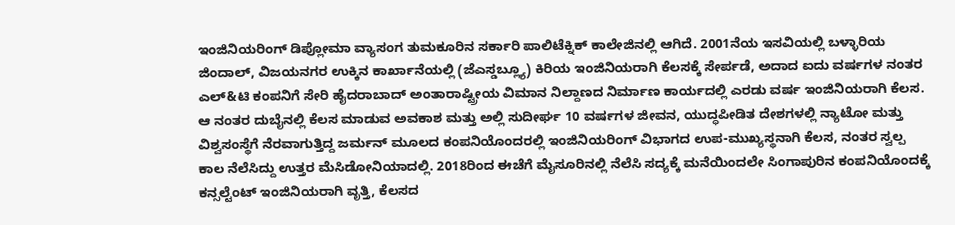ಇಂಜಿನಿಯರಿಂಗ್ ಡಿಪ್ಲೋಮಾ ವ್ಯಾಸಂಗ ತುಮಕೂರಿನ ಸರ್ಕಾರಿ ಪಾಲಿಟೆಕ್ನಿಕ್ ಕಾಲೇಜಿನಲ್ಲಿ ಆಗಿದೆ. 2001ನೆಯ ಇಸವಿಯಲ್ಲಿ ಬಳ್ಳಾರಿಯ ಜಿಂದಾಲ್, ವಿಜಯನಗರ ಉಕ್ಕಿನ ಕಾರ್ಖಾನೆಯಲ್ಲಿ (ಜೆಎಸ್ಡಬ್ಲ್ಯೂ) ಕಿರಿಯ ಇಂಜಿನಿಯರಾಗಿ ಕೆಲಸಕ್ಕೆ ಸೇರ್ಪಡೆ, ಅದಾದ ಐದು ವರ್ಷಗಳ ನಂತರ ಎಲ್&ಟಿ ಕಂಪನಿಗೆ ಸೇರಿ ಹೈದರಾಬಾದ್ ಅಂತಾರಾಷ್ಟ್ರೀಯ ವಿಮಾನ ನಿಲ್ದಾಣದ ನಿರ್ಮಾಣ ಕಾರ್ಯದಲ್ಲಿ ಎರಡು ವರ್ಷ ಇಂಜಿನಿಯರಾಗಿ ಕೆಲಸ. ಆ ನಂತರ ದುಬೈನಲ್ಲಿ ಕೆಲಸ ಮಾಡುವ ಅವಕಾಶ ಮತ್ತು ಅಲ್ಲಿ ಸುದೀರ್ಘ 10 ವರ್ಷಗಳ ಜೀವನ, ಯುದ್ಧಪೀಡಿತ ದೇಶಗಳಲ್ಲಿ ನ್ಯಾಟೋ ಮತ್ತು ವಿಶ್ವಸಂಸ್ಥೆಗೆ ನೆರವಾಗುತ್ತಿದ್ದ ಜರ್ಮನ್ ಮೂಲದ ಕಂಪನಿಯೊಂದರಲ್ಲಿ ಇಂಜಿನಿಯರಿಂಗ್ ವಿಭಾಗದ ಉಪ-ಮುಖ್ಯಸ್ಥನಾಗಿ ಕೆಲಸ, ನಂತರ ಸ್ವಲ್ಪ ಕಾಲ ನೆಲೆಸಿದ್ದು ಉತ್ತರ ಮೆಸಿಡೋನಿಯಾದಲ್ಲಿ. 2018ರಿಂದ ಈಚೆಗೆ ಮೈಸೂರಿನಲ್ಲಿ ನೆಲೆಸಿ ಸದ್ಯಕ್ಕೆ ಮನೆಯಿಂದಲೇ ಸಿಂಗಾಪುರಿನ ಕಂಪನಿಯೊಂದಕ್ಕೆ ಕನ್ಸಲ್ಟೆಂಟ್ ಇಂಜಿನಿಯರಾಗಿ ವೃತ್ತಿ, ಕೆಲಸದ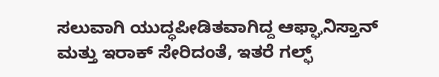ಸಲುವಾಗಿ ಯುದ್ಧಪೀಡಿತವಾಗಿದ್ದ ಆಫ್ಘಾನಿಸ್ತಾನ್ ಮತ್ತು ಇರಾಕ್ ಸೇರಿದಂತೆ, ಇತರೆ ಗಲ್ಫ್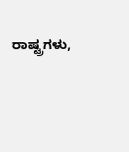ರಾಷ್ಟ್ರಗಳು,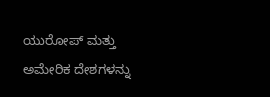ಯುರೋಪ್ ಮತ್ತು ಅಮೇರಿಕ ದೇಶಗಳನ್ನು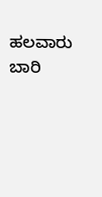ಹಲವಾರು ಬಾರಿ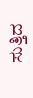ಸುತ್ತಿದ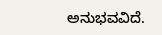ಅನುಭವವಿದೆ.